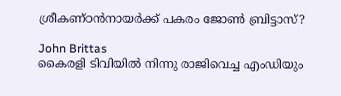ശ്രീകണ്ഠന്‍നായര്‍ക്ക് പകരം ജോണ്‍ ബ്രിട്ടാസ്?

John Brittas
കൈരളി ടിവിയില്‍ നിന്നു രാജിവെച്ച എംഡിയും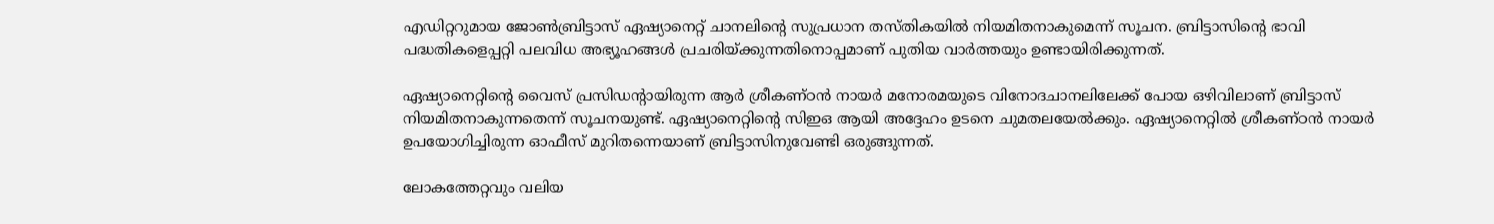എഡിറ്ററുമായ ജോണ്‍ബ്രിട്ടാസ് ഏഷ്യാനെറ്റ് ചാനലിന്റെ സുപ്രധാന തസ്തികയില്‍ നിയമിതനാകുമെന്ന് സൂചന. ബ്രിട്ടാസിന്റെ ഭാവി പദ്ധതികളെപ്പറ്റി പലവിധ അഭ്യൂഹങ്ങള്‍ പ്രചരിയ്ക്കുന്നതിനൊപ്പമാണ് പുതിയ വാര്‍ത്തയും ഉണ്ടായിരിക്കുന്നത്.

ഏഷ്യാനെറ്റിന്റെ വൈസ് പ്രസിഡന്റായിരുന്ന ആര്‍ ശ്രീകണ്ഠന്‍ നായര്‍ മനോരമയുടെ വിനോദചാനലിലേക്ക് പോയ ഒഴിവിലാണ് ബ്രിട്ടാസ് നിയമിതനാകുന്നതെന്ന് സൂചനയുണ്ട്. ഏഷ്യാനെറ്റിന്റെ സിഇഒ ആയി അദ്ദേഹം ഉടനെ ചുമതലയേല്‍ക്കും. ഏഷ്യാനെറ്റില്‍ ശ്രീകണ്ഠന്‍ നായര്‍ ഉപയോഗിച്ചിരുന്ന ഓഫീസ് മുറിതന്നെയാണ് ബ്രിട്ടാസിനുവേണ്ടി ഒരുങ്ങുന്നത്.

ലോകത്തേറ്റവും വലിയ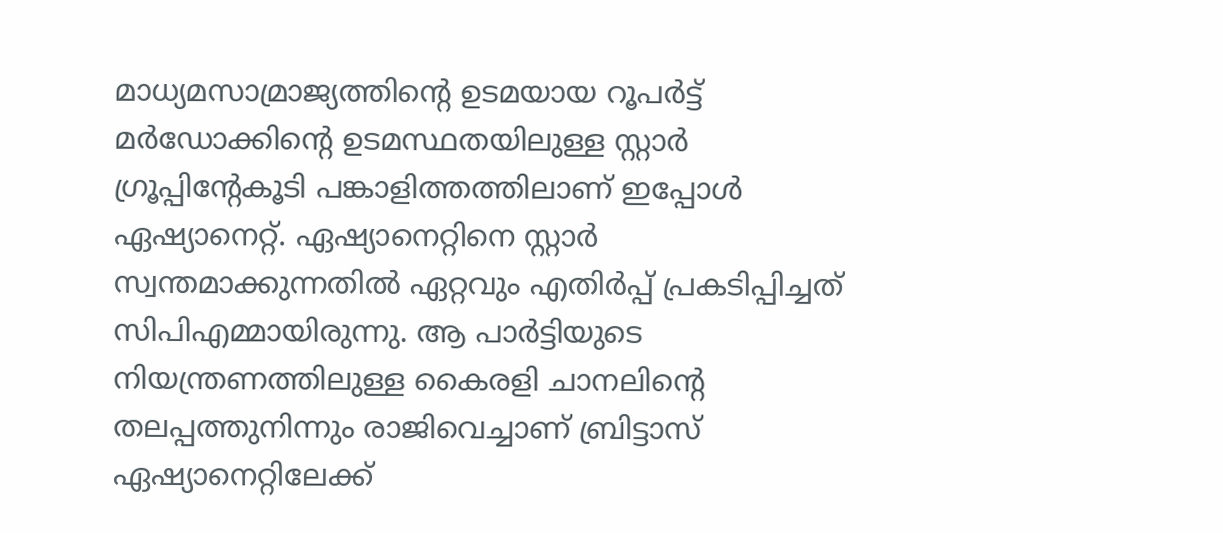മാധ്യമസാമ്രാജ്യത്തിന്റെ ഉടമയായ റൂപര്‍ട്ട് മര്‍ഡോക്കിന്റെ ഉടമസ്ഥതയിലുള്ള സ്റ്റാര്‍ ഗ്രൂപ്പിന്റേകൂടി പങ്കാളിത്തത്തിലാണ് ഇപ്പോള്‍ ഏഷ്യാനെറ്റ്. ഏഷ്യാനെറ്റിനെ സ്റ്റാര്‍ സ്വന്തമാക്കുന്നതില്‍ ഏറ്റവും എതിര്‍പ്പ് പ്രകടിപ്പിച്ചത് സിപിഎമ്മായിരുന്നു. ആ പാര്‍ട്ടിയുടെ നിയന്ത്രണത്തിലുള്ള കൈരളി ചാനലിന്റെ തലപ്പത്തുനിന്നും രാജിവെച്ചാണ് ബ്രിട്ടാസ് ഏഷ്യാനെറ്റിലേക്ക്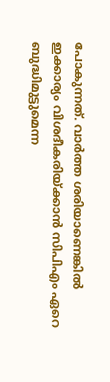പോകുന്നത്. വാര്‍ത്ത ശരിയാണെങ്കില്‍ ഇക്കാര്യം വിശദീകരിയ്ക്കാന്‍ സിപിഎം ഏറെ ബുദ്ധിമുട്ടുമെന്ന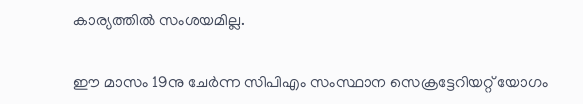കാര്യത്തില്‍ സംശയമില്ല.

ഈ മാസം 19നു ചേര്‍ന്ന സിപിഎം സംസ്ഥാന സെക്രട്ടേറിയറ്റ് യോഗം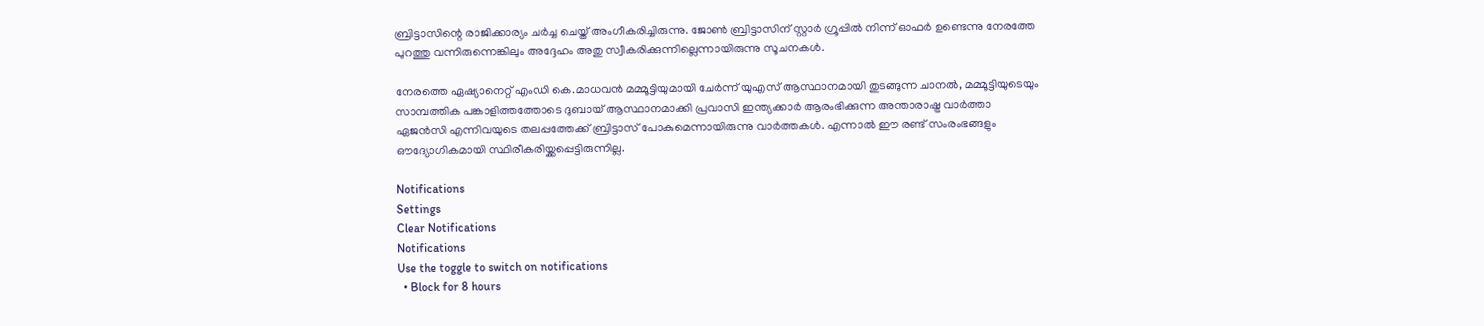ബ്രിട്ടാസിന്റെ രാജിക്കാര്യം ചര്‍ച്ച ചെയ്ത് അംഗീകരിച്ചിരുന്നു. ജോണ്‍ ബ്രിട്ടാസിന് സ്റ്റാര്‍ ഗ്രൂപ്പില്‍ നിന്ന് ഓഫര്‍ ഉണ്ടെന്നു നേരത്തേ പുറത്തു വന്നിരുന്നെങ്കിലും അദ്ദേഹം അതു സ്വീകരിക്കുന്നില്ലെന്നായിരുന്നു സൂചനകള്‍.

നേരത്തെ ഏഷ്യാനെറ്റ് എംഡി കെ.മാധവന്‍ മമ്മൂട്ടിയുമായി ചേര്‍ന്ന് യുഎസ് ആസ്ഥാനമായി തുടങ്ങുന്ന ചാനല്‍, മമ്മൂട്ടിയുടെയും സാമ്പത്തിക പങ്കാളിത്തത്തോടെ ദുബായ് ആസ്ഥാനമാക്കി പ്രവാസി ഇന്ത്യക്കാര്‍ ആരംഭിക്കുന്ന അന്താരാഷ്ട്ര വാര്‍ത്താ ഏജന്‍സി എന്നിവയുടെ തലപ്പത്തേക്ക് ബ്രിട്ടാസ് പോകുമെന്നായിരുന്നു വാര്‍ത്തകള്‍. എന്നാല്‍ ഈ രണ്ട് സംരംഭങ്ങളും ഔദ്യോഗികമായി സ്ഥിരീകരിയ്ക്കപ്പെട്ടിരുന്നില്ല.

Notifications
Settings
Clear Notifications
Notifications
Use the toggle to switch on notifications
  • Block for 8 hours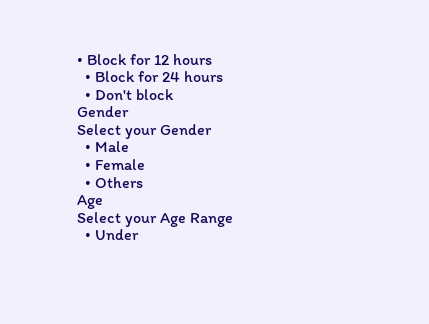• Block for 12 hours
  • Block for 24 hours
  • Don't block
Gender
Select your Gender
  • Male
  • Female
  • Others
Age
Select your Age Range
  • Under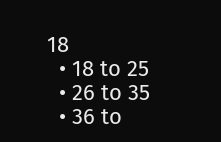18
  • 18 to 25
  • 26 to 35
  • 36 to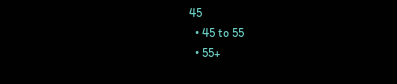45
  • 45 to 55
  • 55+